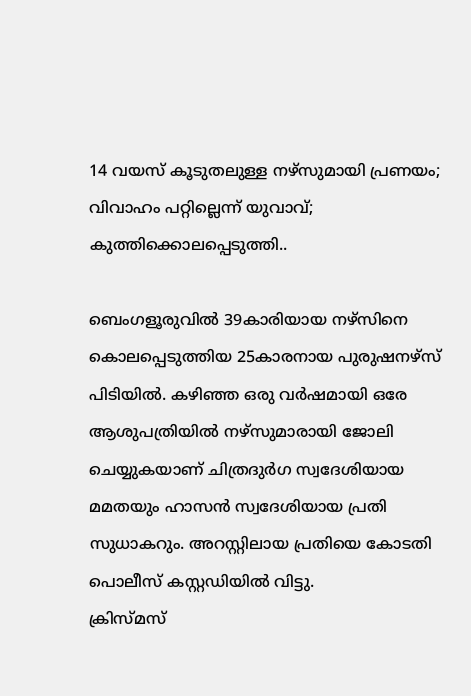14 വയസ് കൂടുതലുള്ള നഴ്സുമായി പ്രണയം; വിവാഹം പറ്റില്ലെന്ന് യുവാവ്; കുത്തിക്കൊലപ്പെടുത്തി..

ബെംഗളൂരുവിൽ 39കാരിയായ നഴ്സിനെ കൊലപ്പെടുത്തിയ 25കാരനായ പുരുഷനഴ്സ് പിടിയിൽ. കഴിഞ്ഞ ഒരു വർഷമായി ഒരേ ആശുപത്രിയിൽ നഴ്സുമാരായി ജോലി ചെയ്യുകയാണ് ചിത്രദുർഗ സ്വദേശിയായ മമതയും ഹാസൻ സ്വദേശിയായ പ്രതി സുധാകറും. അറസ്റ്റിലായ പ്രതിയെ കോടതി പൊലീസ് കസ്റ്റഡിയിൽ വിട്ടു.
ക്രിസ്മസ്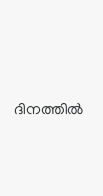ദിനത്തിൽ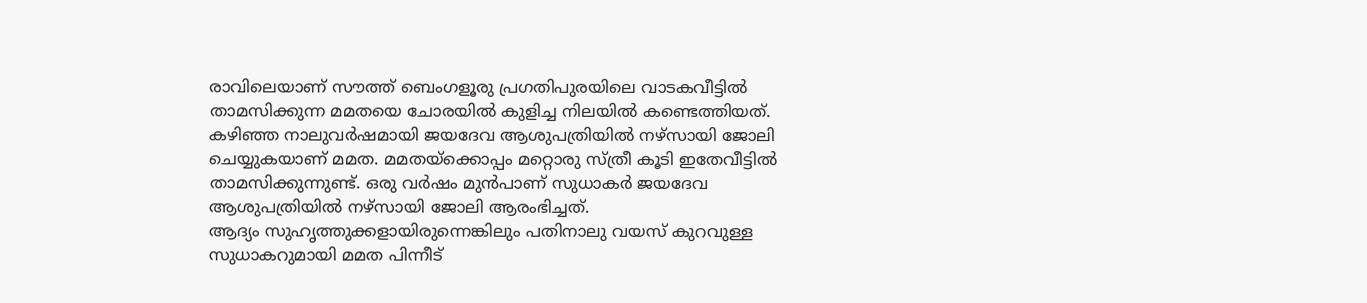രാവിലെയാണ് സൗത്ത് ബെംഗളൂരു പ്രഗതിപുരയിലെ വാടകവീട്ടിൽ താമസിക്കുന്ന മമതയെ ചോരയിൽ കുളിച്ച നിലയിൽ കണ്ടെത്തിയത്. കഴിഞ്ഞ നാലുവർഷമായി ജയദേവ ആശുപത്രിയിൽ നഴ്സായി ജോലി ചെയ്യുകയാണ് മമത. മമതയ്ക്കൊപ്പം മറ്റൊരു സ്ത്രീ കൂടി ഇതേവീട്ടിൽ താമസിക്കുന്നുണ്ട്. ഒരു വർഷം മുൻപാണ് സുധാകർ ജയദേവ ആശുപത്രിയിൽ നഴ്സായി ജോലി ആരംഭിച്ചത്.
ആദ്യം സുഹൃത്തുക്കളായിരുന്നെങ്കിലും പതിനാലു വയസ് കുറവുള്ള സുധാകറുമായി മമത പിന്നീട്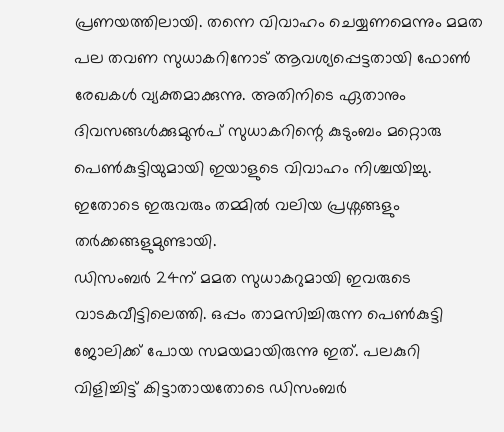പ്രണയത്തിലായി. തന്നെ വിവാഹം ചെയ്യണമെന്നും മമത പല തവണ സുധാകറിനോട് ആവശ്യപ്പെട്ടതായി ഫോൺ രേഖകൾ വ്യക്തമാക്കുന്നു. അതിനിടെ ഏതാനും ദിവസങ്ങൾക്കുമുൻപ് സുധാകറിന്റെ കുടുംബം മറ്റൊരു പെൺകുട്ടിയുമായി ഇയാളുടെ വിവാഹം നിശ്ചയിച്ചു. ഇതോടെ ഇരുവരും തമ്മിൽ വലിയ പ്രശ്നങ്ങളും തർക്കങ്ങളുമുണ്ടായി.
ഡിസംബർ 24ന് മമത സുധാകറുമായി ഇവരുടെ വാടകവീട്ടിലെത്തി. ഒപ്പം താമസിച്ചിരുന്ന പെൺകുട്ടി ജോലിക്ക് പോയ സമയമായിരുന്നു ഇത്. പലകുറി വിളിച്ചിട്ട് കിട്ടാതായതോടെ ഡിസംബർ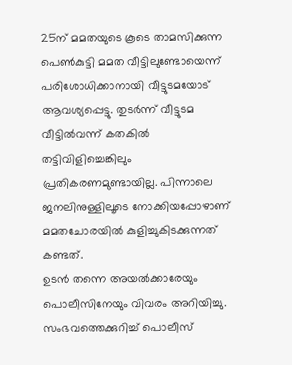25ന് മമതയുടെ കൂടെ താമസിക്കുന്ന പെൺകുട്ടി മമത വീട്ടിലുണ്ടോയെന്ന് പരിശോധിക്കാനായി വീട്ടുടമയോട് ആവശ്യപ്പെട്ടു. തുടർന്ന് വീട്ടുടമ വീട്ടിൽവന്ന് കതകിൽ തട്ടിവിളിച്ചെങ്കിലും പ്രതികരണമുണ്ടായില്ല. പിന്നാലെ ജനലിനുള്ളിലൂടെ നോക്കിയപ്പോഴാണ് മമതചോരയിൽ കുളിച്ചുകിടക്കുന്നത് കണ്ടത്.
ഉടൻ തന്നെ അയൽക്കാരേയും പൊലീസിനേയും വിവരം അറിയിച്ചു. സംഭവത്തെക്കുറിച്ച് പൊലീസ്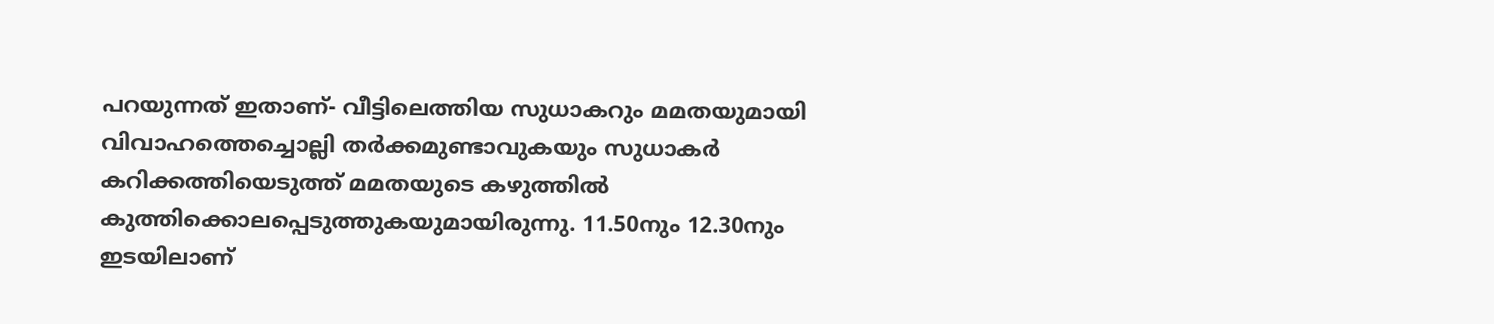പറയുന്നത് ഇതാണ്- വീട്ടിലെത്തിയ സുധാകറും മമതയുമായി വിവാഹത്തെച്ചൊല്ലി തർക്കമുണ്ടാവുകയും സുധാകർ കറിക്കത്തിയെടുത്ത് മമതയുടെ കഴുത്തിൽ കുത്തിക്കൊലപ്പെടുത്തുകയുമായിരുന്നു. 11.50നും 12.30നും ഇടയിലാണ്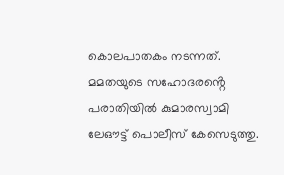കൊലപാതകം നടന്നത്. മമതയുടെ സഹോദരൻ്റെ പരാതിയിൽ കുമാരസ്വാമി ലേഔട്ട് പൊലീസ് കേസെടുത്തു.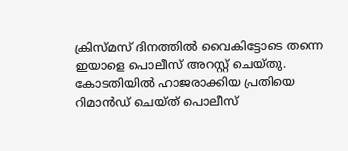ക്രിസ്മസ് ദിനത്തിൽ വൈകിട്ടോടെ തന്നെ ഇയാളെ പൊലീസ് അറസ്റ്റ് ചെയ്തു. കോടതിയിൽ ഹാജരാക്കിയ പ്രതിയെ റിമാൻഡ് ചെയ്ത് പൊലീസ്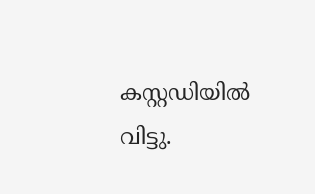കസ്റ്റഡിയിൽ വിട്ടു.